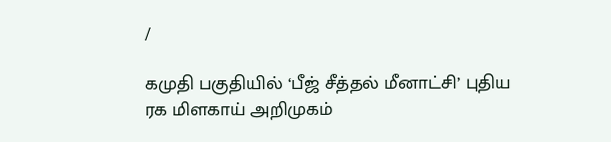/

கமுதி பகுதியில் ‘பீஜ் சீத்தல் மீனாட்சி’ புதிய ரக மிளகாய் அறிமுகம்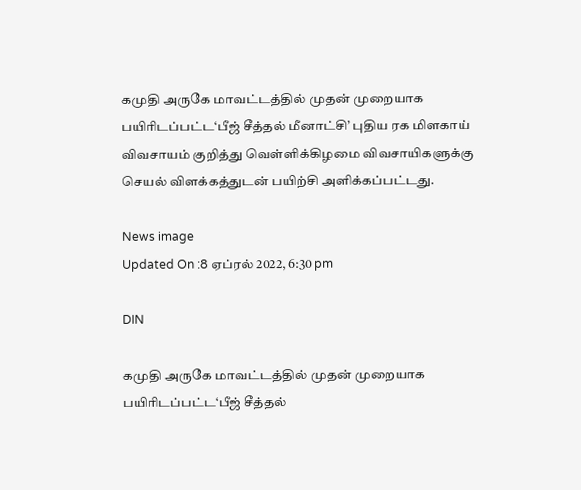கமுதி அருகே மாவட்டத்தில் முதன் முறையாக பயிரிடப்பட்ட‘பீஜ் சீத்தல் மீனாட்சி’ புதிய ரக மிளகாய் விவசாயம் குறித்து வெள்ளிக்கிழமை விவசாயிகளுக்கு செயல் விளக்கத்துடன் பயிற்சி அளிக்கப்பட்டது.

News image
Updated On :8 ஏப்ரல் 2022, 6:30 pm

DIN

கமுதி அருகே மாவட்டத்தில் முதன் முறையாக பயிரிடப்பட்ட‘பீஜ் சீத்தல்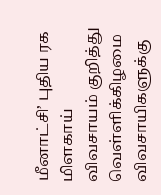மீனாட்சி’ புதிய ரக மிளகாய் விவசாயம் குறித்து வெள்ளிக்கிழமை விவசாயிகளுக்கு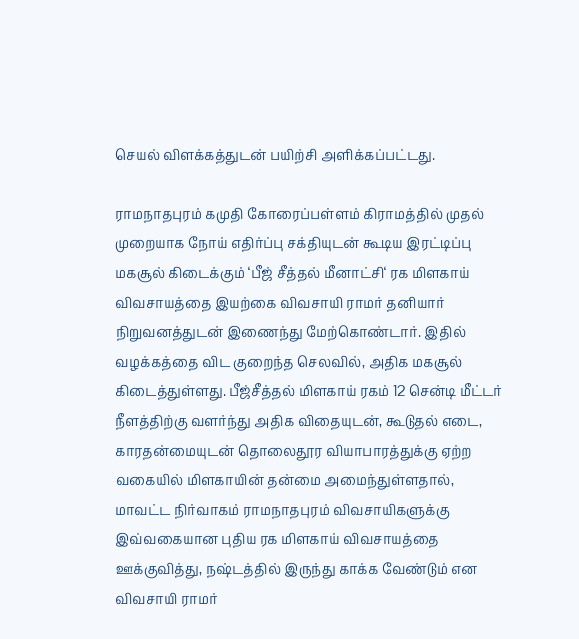செயல் விளக்கத்துடன் பயிற்சி அளிக்கப்பட்டது.

ராமநாதபுரம் கமுதி கோரைப்பள்ளம் கிராமத்தில் முதல் முறையாக நோய் எதிர்ப்பு சக்தியுடன் கூடிய இரட்டிப்பு மகசூல் கிடைக்கும் ‘பீஜ் சீத்தல் மீனாட்சி‘ ரக மிளகாய் விவசாயத்தை இயற்கை விவசாயி ராமர் தனியார் நிறுவனத்துடன் இணைந்து மேற்கொண்டார். இதில் வழக்கத்தை விட குறைந்த செலவில், அதிக மகசூல் கிடைத்துள்ளது. பீஜ்சீத்தல் மிளகாய் ரகம் 12 சென்டி மீட்டர் நீளத்திற்கு வளர்ந்து அதிக விதையுடன், கூடுதல் எடை, காரதன்மையுடன் தொலைதூர வியாபாரத்துக்கு ஏற்ற வகையில் மிளகாயின் தன்மை அமைந்துள்ளதால், மாவட்ட நிர்வாகம் ராமநாதபுரம் விவசாயிகளுக்கு இவ்வகையான புதிய ரக மிளகாய் விவசாயத்தை ஊக்குவித்து, நஷ்டத்தில் இருந்து காக்க வேண்டும் என விவசாயி ராமர்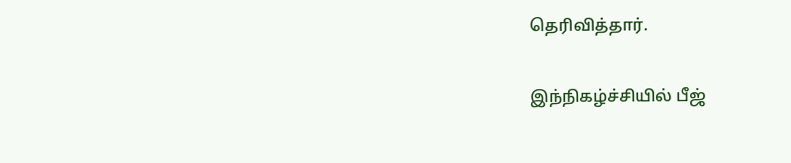தெரிவித்தார்.

இந்நிகழ்ச்சியில் பீஜ்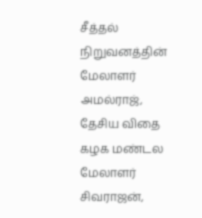சீத்தல் நிறுவனத்தின் மேலாளர் அமல்ராஜ், தேசிய விதை கழக மண்டல மேலாளர் சிவராஜன்,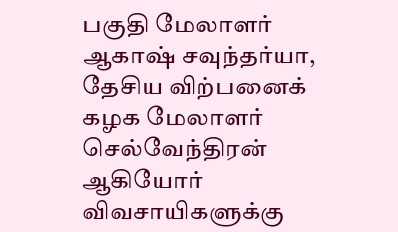பகுதி மேலாளர் ஆகாஷ் சவுந்தர்யா, தேசிய விற்பனைக் கழக மேலாளர் செல்வேந்திரன் ஆகியோர் விவசாயிகளுக்கு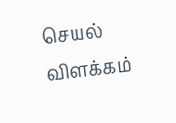செயல் விளக்கம்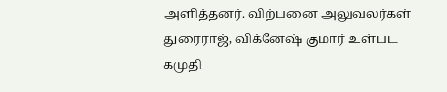அளித்தனர். விற்பனை அலுவலர்கள் துரைராஜ், விக்னேஷ் குமார் உள்பட கமுதி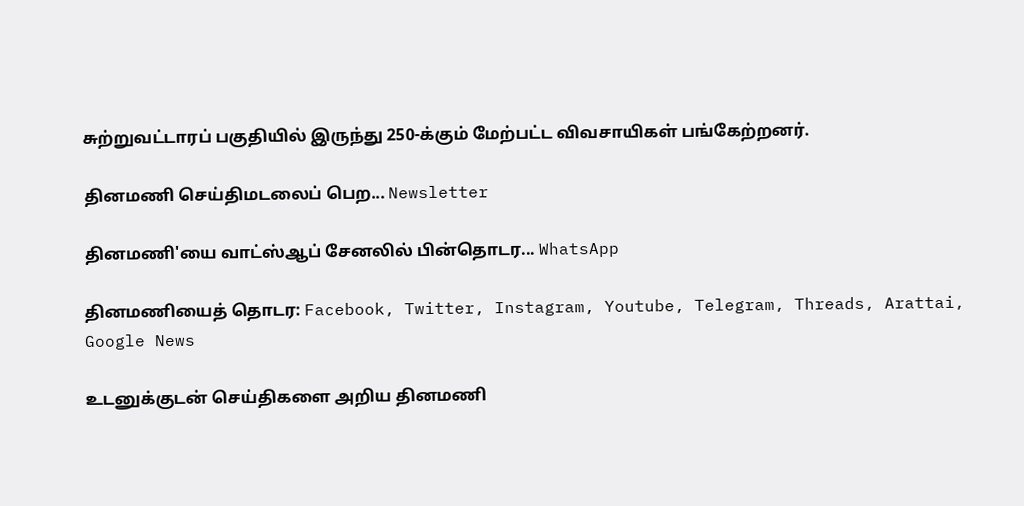சுற்றுவட்டாரப் பகுதியில் இருந்து 250-க்கும் மேற்பட்ட விவசாயிகள் பங்கேற்றனர்.

தினமணி செய்திமடலைப் பெற... Newsletter

தினமணி'யை வாட்ஸ்ஆப் சேனலில் பின்தொடர... WhatsApp

தினமணியைத் தொடர: Facebook, Twitter, Instagram, Youtube, Telegram, Threads, Arattai, Google News

உடனுக்குடன் செய்திகளை அறிய தினமணி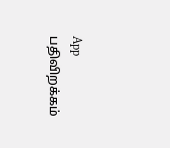App பதிவிறக்கம்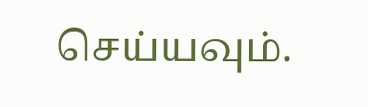செய்யவும்.